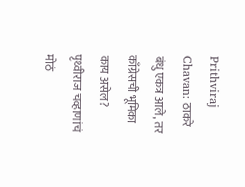Prithviraj Chavan: ठाकरे बंधु एकत्र आले, तर काँग्रेसची भूमिका काय असेल? पृथ्वीराज चव्हाणांचं मोठं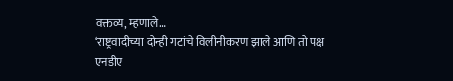वक्तव्य, म्हणाले…
‘राष्ट्रवादीच्या दोन्ही गटांचे विलीनीकरण झाले आणि तो पक्ष एनडीए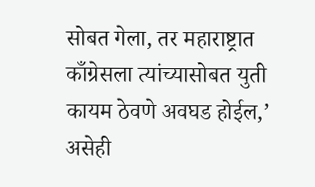सोबत गेला, तर महाराष्ट्रात काँग्रेसला त्यांच्यासोबत युती कायम ठेवणे अवघड होईल,’ असेही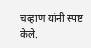चव्हाण यांनी स्पष्ट केले.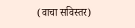(वाचा सविस्तर)